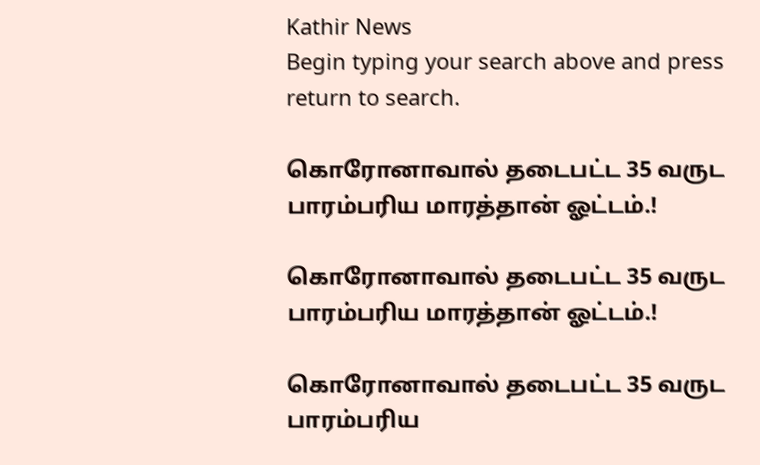Kathir News
Begin typing your search above and press return to search.

கொரோனாவால் தடைபட்ட 35 வருட பாரம்பரிய மாரத்தான் ஓட்டம்.!

கொரோனாவால் தடைபட்ட 35 வருட பாரம்பரிய மாரத்தான் ஓட்டம்.!

கொரோனாவால் தடைபட்ட 35 வருட பாரம்பரிய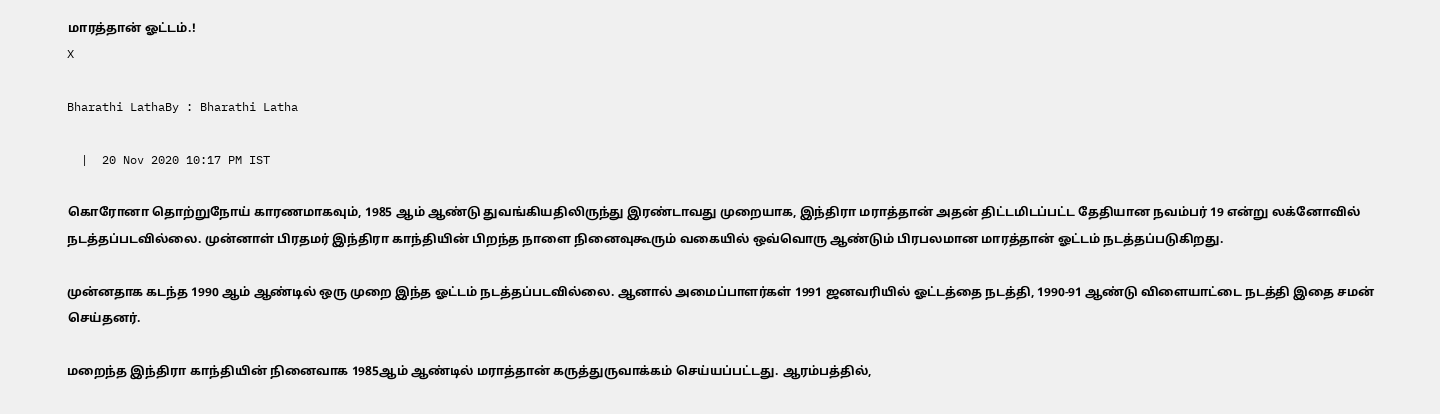மாரத்தான் ஓட்டம்.!
X

Bharathi LathaBy : Bharathi Latha

  |  20 Nov 2020 10:17 PM IST

கொரோனா தொற்றுநோய் காரணமாகவும், 1985 ஆம் ஆண்டு துவங்கியதிலிருந்து இரண்டாவது முறையாக, இந்திரா மராத்தான் அதன் திட்டமிடப்பட்ட தேதியான நவம்பர் 19 என்று லக்னோவில் நடத்தப்படவில்லை. முன்னாள் பிரதமர் இந்திரா காந்தியின் பிறந்த நாளை நினைவுகூரும் வகையில் ஒவ்வொரு ஆண்டும் பிரபலமான மாரத்தான் ஓட்டம் நடத்தப்படுகிறது.

முன்னதாக கடந்த 1990 ஆம் ஆண்டில் ஒரு முறை இந்த ஓட்டம் நடத்தப்படவில்லை. ஆனால் அமைப்பாளர்கள் 1991 ஜனவரியில் ஓட்டத்தை நடத்தி, 1990-91 ஆண்டு விளையாட்டை நடத்தி இதை சமன் செய்தனர்.

மறைந்த இந்திரா காந்தியின் நினைவாக 1985ஆம் ஆண்டில் மராத்தான் கருத்துருவாக்கம் செய்யப்பட்டது. ஆரம்பத்தில்,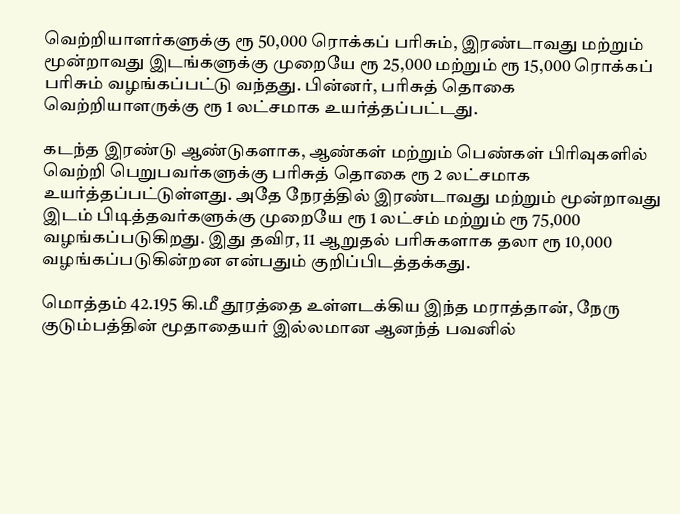வெற்றியாளர்களுக்கு ரூ 50,000 ரொக்கப் பரிசும், இரண்டாவது மற்றும் மூன்றாவது இடங்களுக்கு முறையே ரூ 25,000 மற்றும் ரூ 15,000 ரொக்கப் பரிசும் வழங்கப்பட்டு வந்தது. பின்னர், பரிசுத் தொகை வெற்றியாளருக்கு ரூ 1 லட்சமாக உயர்த்தப்பட்டது.

கடந்த இரண்டு ஆண்டுகளாக, ஆண்கள் மற்றும் பெண்கள் பிரிவுகளில் வெற்றி பெறுபவர்களுக்கு பரிசுத் தொகை ரூ 2 லட்சமாக உயர்த்தப்பட்டுள்ளது. அதே நேரத்தில் இரண்டாவது மற்றும் மூன்றாவது இடம் பிடித்தவர்களுக்கு முறையே ரூ 1 லட்சம் மற்றும் ரூ 75,000 வழங்கப்படுகிறது. இது தவிர, 11 ஆறுதல் பரிசுகளாக தலா ரூ 10,000 வழங்கப்படுகின்றன என்பதும் குறிப்பிடத்தக்கது.

மொத்தம் 42.195 கி.மீ தூரத்தை உள்ளடக்கிய இந்த மராத்தான், நேரு குடும்பத்தின் மூதாதையர் இல்லமான ஆனந்த் பவனில்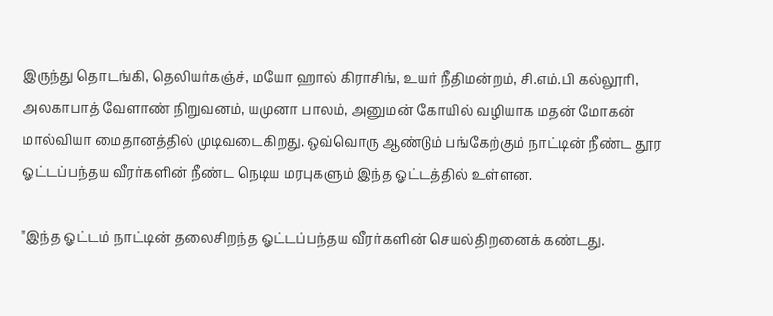இருந்து தொடங்கி, தெலியர்கஞ்ச், மயோ ஹால் கிராசிங், உயர் நீதிமன்றம், சி.எம்.பி கல்லூரி, அலகாபாத் வேளாண் நிறுவனம், யமுனா பாலம், அனுமன் கோயில் வழியாக மதன் மோகன் மால்வியா மைதானத்தில் முடிவடைகிறது. ஒவ்வொரு ஆண்டும் பங்கேற்கும் நாட்டின் நீண்ட தூர ஓட்டப்பந்தய வீரர்களின் நீண்ட நெடிய மரபுகளும் இந்த ஓட்டத்தில் உள்ளன.

"இந்த ஓட்டம் நாட்டின் தலைசிறந்த ஓட்டப்பந்தய வீரர்களின் செயல்திறனைக் கண்டது.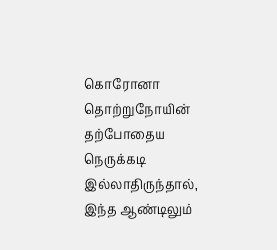கொரோனா தொற்றுநோயின் தற்போதைய நெருக்கடி இல்லாதிருந்தால், இந்த ஆண்டிலும்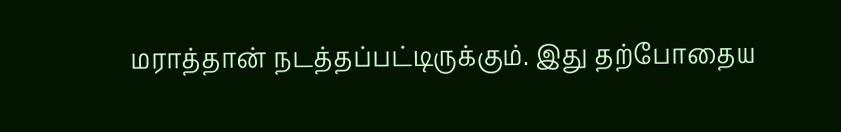மராத்தான் நடத்தப்பட்டிருக்கும். இது தற்போதைய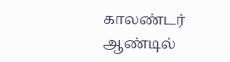காலண்டர் ஆண்டில்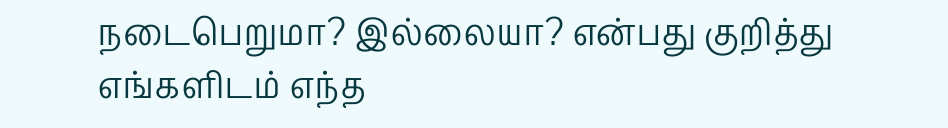நடைபெறுமா? இல்லையா? என்பது குறித்து எங்களிடம் எந்த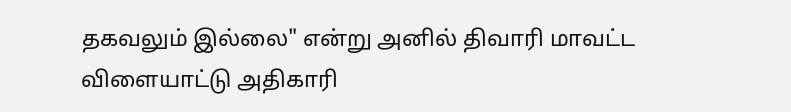தகவலும் இல்லை" என்று அனில் திவாரி மாவட்ட விளையாட்டு அதிகாரி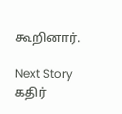கூறினார்.

Next Story
கதிர்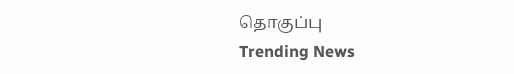தொகுப்பு
Trending News